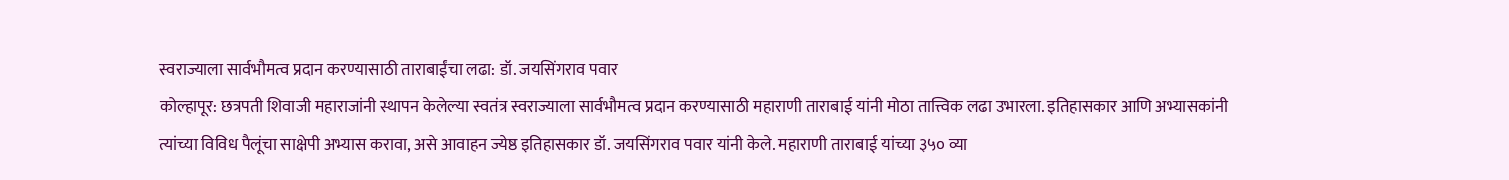स्वराज्याला सार्वभौमत्व प्रदान करण्यासाठी ताराबाईंचा लढा: डॉ. जयसिंगराव पवार
कोल्हापूर: छत्रपती शिवाजी महाराजांनी स्थापन केलेल्या स्वतंत्र स्वराज्याला सार्वभौमत्व प्रदान करण्यासाठी महाराणी ताराबाई यांनी मोठा तात्त्विक लढा उभारला. इतिहासकार आणि अभ्यासकांनी त्यांच्या विविध पैलूंचा साक्षेपी अभ्यास करावा, असे आवाहन ज्येष्ठ इतिहासकार डॉ. जयसिंगराव पवार यांनी केले. महाराणी ताराबाई यांच्या ३५० व्या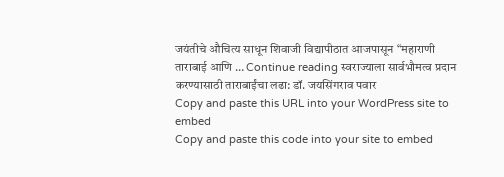जयंतीचे औचित्य साधून शिवाजी विद्यापीठात आजपासून “महाराणी ताराबाई आणि … Continue reading स्वराज्याला सार्वभौमत्व प्रदान करण्यासाठी ताराबाईंचा लढा: डॉ. जयसिंगराव पवार
Copy and paste this URL into your WordPress site to embed
Copy and paste this code into your site to embed